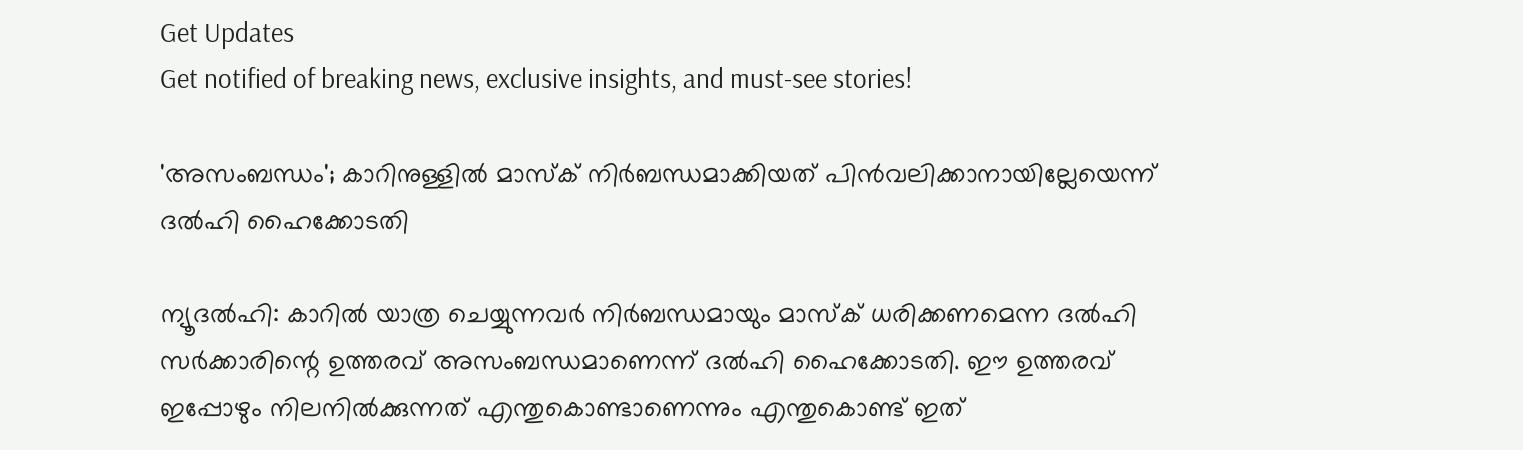Get Updates
Get notified of breaking news, exclusive insights, and must-see stories!

'അസംബന്ധം'; കാറിനുള്ളില്‍ മാസ്‌ക് നിര്‍ബന്ധമാക്കിയത് പിന്‍വലിക്കാനായില്ലേയെന്ന് ദല്‍ഹി ഹൈക്കോടതി

ന്യൂദല്‍ഹി: കാറില്‍ യാത്ര ചെയ്യുന്നവര്‍ നിര്‍ബന്ധമായും മാസ്‌ക് ധരിക്കണമെന്ന ദല്‍ഹി സര്‍ക്കാരിന്റെ ഉത്തരവ് അസംബന്ധമാണെന്ന് ദല്‍ഹി ഹൈക്കോടതി. ഈ ഉത്തരവ് ഇപ്പോഴും നിലനില്‍ക്കുന്നത് എന്തുകൊണ്ടാണെന്നും എന്തുകൊണ്ട് ഇത്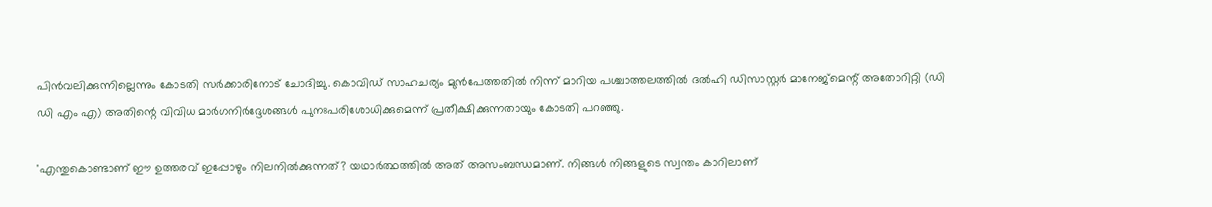പിന്‍വലിക്കുന്നില്ലെന്നും കോടതി സര്‍ക്കാരിനോട് ചോദിച്ചു. കൊവിഡ് സാഹചര്യം മുന്‍പേത്തതില്‍ നിന്ന് മാറിയ പശ്ചാത്തലത്തില്‍ ദല്‍ഹി ഡിസാസ്റ്റര്‍ മാനേജ്മെന്റ് അതോറിറ്റി (ഡി ഡി എം എ) അതിന്റെ വിവിധ മാര്‍ഗനിര്‍ദ്ദേശങ്ങള്‍ പുനഃപരിശോധിക്കുമെന്ന് പ്രതീക്ഷിക്കുന്നതായും കോടതി പറഞ്ഞു.

'എന്തുകൊണ്ടാണ് ഈ ഉത്തരവ് ഇപ്പോഴും നിലനില്‍ക്കുന്നത്? യഥാര്‍ത്ഥത്തില്‍ അത് അസംബന്ധമാണ്. നിങ്ങള്‍ നിങ്ങളുടെ സ്വന്തം കാറിലാണ്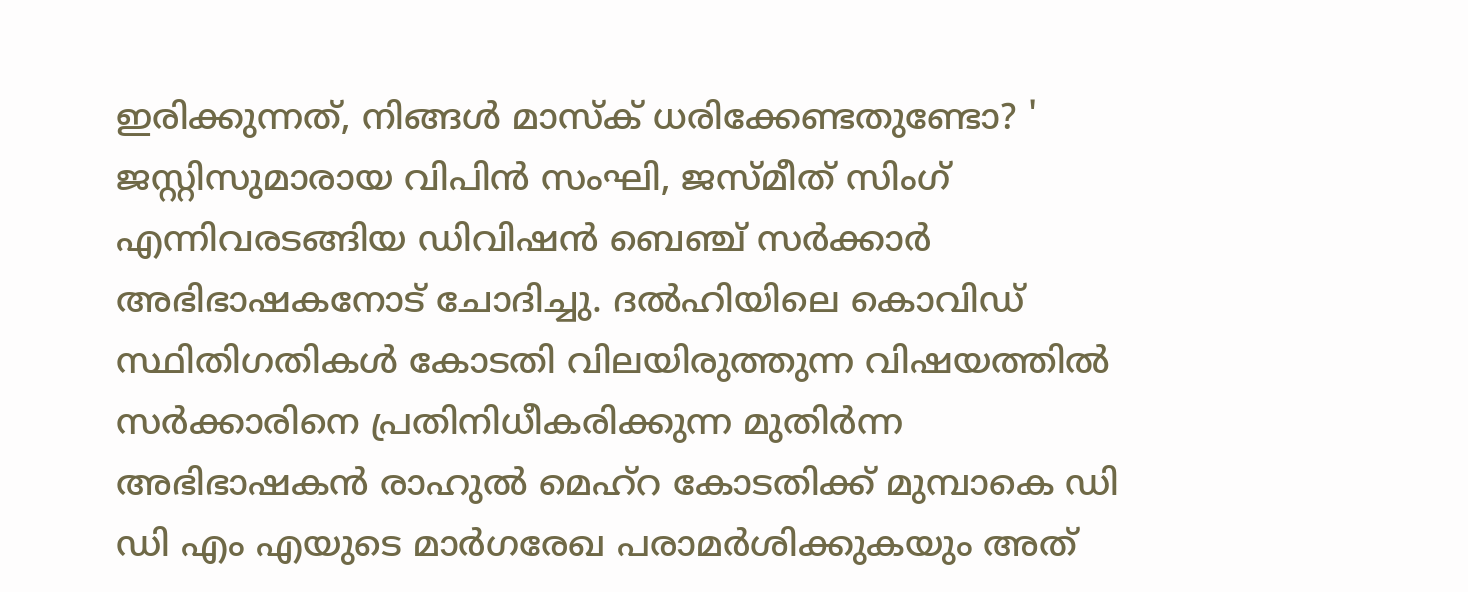ഇരിക്കുന്നത്, നിങ്ങള്‍ മാസ്‌ക് ധരിക്കേണ്ടതുണ്ടോ? ' ജസ്റ്റിസുമാരായ വിപിന്‍ സംഘി, ജസ്മീത് സിംഗ് എന്നിവരടങ്ങിയ ഡിവിഷന്‍ ബെഞ്ച് സര്‍ക്കാര്‍ അഭിഭാഷകനോട് ചോദിച്ചു. ദല്‍ഹിയിലെ കൊവിഡ് സ്ഥിതിഗതികള്‍ കോടതി വിലയിരുത്തുന്ന വിഷയത്തില്‍ സര്‍ക്കാരിനെ പ്രതിനിധീകരിക്കുന്ന മുതിര്‍ന്ന അഭിഭാഷകന്‍ രാഹുല്‍ മെഹ്റ കോടതിക്ക് മുമ്പാകെ ഡി ഡി എം എയുടെ മാര്‍ഗരേഖ പരാമര്‍ശിക്കുകയും അത്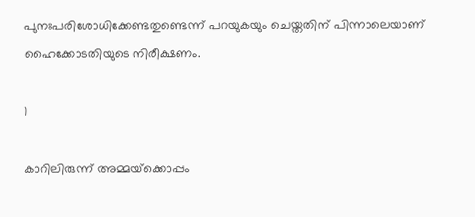പുനഃപരിശോധിക്കേണ്ടതുണ്ടെന്ന് പറയുകയും ചെയ്തതിന് പിന്നാലെയാണ് ഹൈക്കോടതിയുടെ നിരീക്ഷണം.

1

കാറിലിരുന്ന് അമ്മയ്‌ക്കൊപ്പം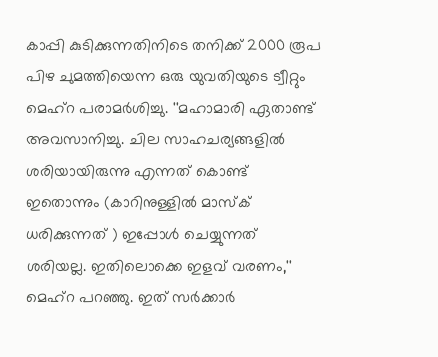കാപ്പി കുടിക്കുന്നതിനിടെ തനിക്ക് 2000 രൂപ പിഴ ചുമത്തിയെന്ന ഒരു യുവതിയുടെ ട്വീറ്റും മെഹ്‌റ പരാമര്‍ശിച്ചു. ''മഹാമാരി ഏതാണ്ട് അവസാനിച്ചു. ചില സാഹചര്യങ്ങളില്‍ ശരിയായിരുന്നു എന്നത് കൊണ്ട് ഇതൊന്നും (കാറിനുള്ളില്‍ മാസ്‌ക് ധരിക്കുന്നത് ) ഇപ്പോള്‍ ചെയ്യുന്നത് ശരിയല്ല. ഇതിലൊക്കെ ഇളവ് വരണം,'' മെഹ്റ പറഞ്ഞു. ഇത് സര്‍ക്കാര്‍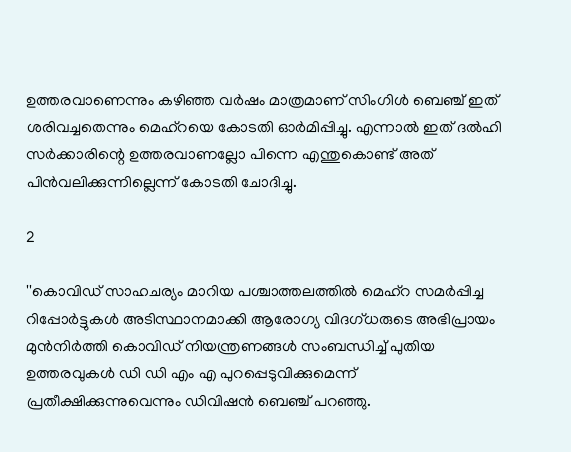ഉത്തരവാണെന്നും കഴിഞ്ഞ വര്‍ഷം മാത്രമാണ് സിംഗിള്‍ ബെഞ്ച് ഇത് ശരിവച്ചതെന്നും മെഹ്റയെ കോടതി ഓര്‍മിപ്പിച്ചു. എന്നാല്‍ ഇത് ദല്‍ഹി സര്‍ക്കാരിന്റെ ഉത്തരവാണല്ലോ പിന്നെ എന്തുകൊണ്ട് അത് പിന്‍വലിക്കുന്നില്ലെന്ന് കോടതി ചോദിച്ചു.

2

''കൊവിഡ് സാഹചര്യം മാറിയ പശ്ചാത്തലത്തില്‍ മെഹ്‌റ സമര്‍പ്പിച്ച റിപ്പോര്‍ട്ടുകള്‍ അടിസ്ഥാനമാക്കി ആരോഗ്യ വിദഗ്ധരുടെ അഭിപ്രായം മുന്‍നിര്‍ത്തി കൊവിഡ് നിയന്ത്രണങ്ങള്‍ സംബന്ധിച്ച് പുതിയ ഉത്തരവുകള്‍ ഡി ഡി എം എ പുറപ്പെടുവിക്കുമെന്ന് പ്രതീക്ഷിക്കുന്നുവെന്നും ഡിവിഷന്‍ ബെഞ്ച് പറഞ്ഞു.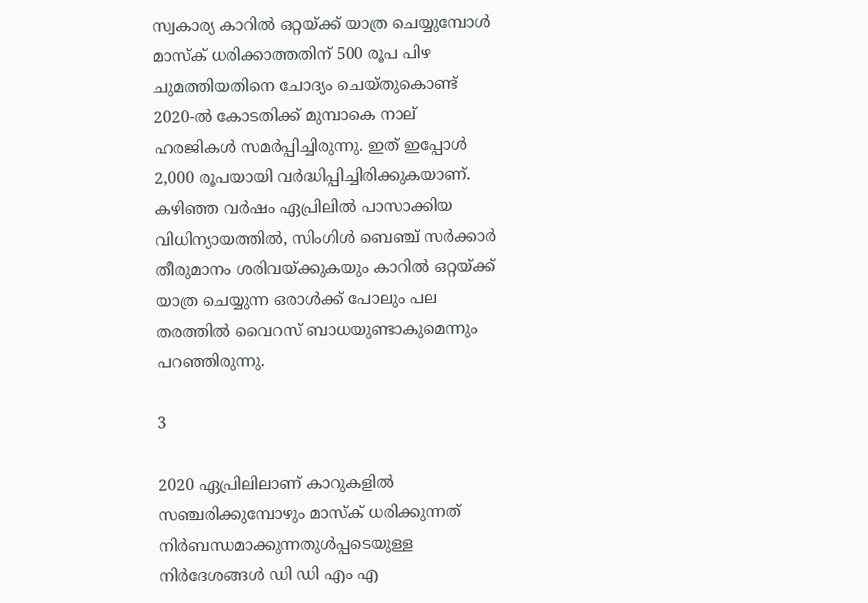സ്വകാര്യ കാറില്‍ ഒറ്റയ്ക്ക് യാത്ര ചെയ്യുമ്പോള്‍ മാസ്‌ക് ധരിക്കാത്തതിന് 500 രൂപ പിഴ ചുമത്തിയതിനെ ചോദ്യം ചെയ്തുകൊണ്ട് 2020-ല്‍ കോടതിക്ക് മുമ്പാകെ നാല് ഹരജികള്‍ സമര്‍പ്പിച്ചിരുന്നു. ഇത് ഇപ്പോള്‍ 2,000 രൂപയായി വര്‍ദ്ധിപ്പിച്ചിരിക്കുകയാണ്. കഴിഞ്ഞ വര്‍ഷം ഏപ്രിലില്‍ പാസാക്കിയ വിധിന്യായത്തില്‍, സിംഗിള്‍ ബെഞ്ച് സര്‍ക്കാര്‍ തീരുമാനം ശരിവയ്ക്കുകയും കാറില്‍ ഒറ്റയ്ക്ക് യാത്ര ചെയ്യുന്ന ഒരാള്‍ക്ക് പോലും പല തരത്തില്‍ വൈറസ് ബാധയുണ്ടാകുമെന്നും പറഞ്ഞിരുന്നു.

3

2020 ഏപ്രിലിലാണ് കാറുകളില്‍ സഞ്ചരിക്കുമ്പോഴും മാസ്‌ക് ധരിക്കുന്നത് നിര്‍ബന്ധമാക്കുന്നതുള്‍പ്പടെയുള്ള നിര്‍ദേശങ്ങള്‍ ഡി ഡി എം എ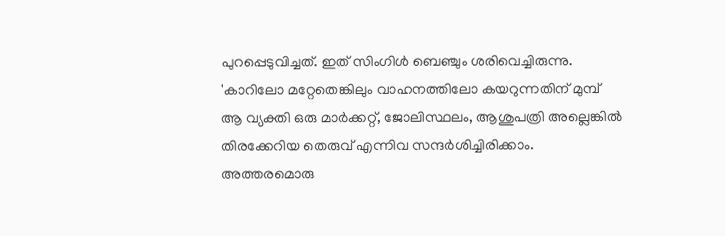പുറപ്പെടുവിച്ചത്. ഇത് സിംഗിള്‍ ബെഞ്ചും ശരിവെച്ചിരുന്നു. 'കാറിലോ മറ്റേതെങ്കിലും വാഹനത്തിലോ കയറുന്നതിന് മുമ്പ് ആ വ്യക്തി ഒരു മാര്‍ക്കറ്റ്, ജോലിസ്ഥലം, ആശുപത്രി അല്ലെങ്കില്‍ തിരക്കേറിയ തെരുവ് എന്നിവ സന്ദര്‍ശിച്ചിരിക്കാം. അത്തരമൊരു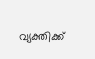വ്യക്തിക്ക്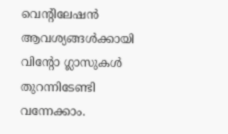വെന്റിലേഷന്‍ ആവശ്യങ്ങള്‍ക്കായി വിന്റോ ഗ്ലാസുകള്‍ തുറന്നിടേണ്ടി വന്നേക്കാം.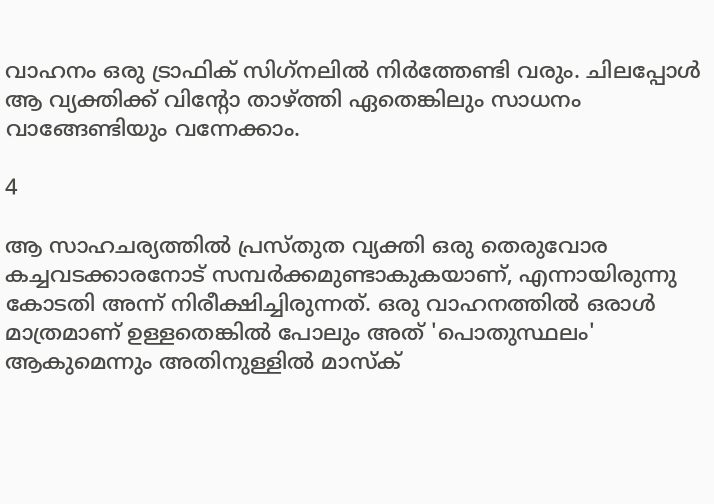വാഹനം ഒരു ട്രാഫിക് സിഗ്‌നലില്‍ നിര്‍ത്തേണ്ടി വരും. ചിലപ്പോള്‍ ആ വ്യക്തിക്ക് വിന്റോ താഴ്ത്തി ഏതെങ്കിലും സാധനം വാങ്ങേണ്ടിയും വന്നേക്കാം.

4

ആ സാഹചര്യത്തില്‍ പ്രസ്തുത വ്യക്തി ഒരു തെരുവോര കച്ചവടക്കാരനോട് സമ്പര്‍ക്കമുണ്ടാകുകയാണ്, എന്നായിരുന്നു കോടതി അന്ന് നിരീക്ഷിച്ചിരുന്നത്. ഒരു വാഹനത്തില്‍ ഒരാള്‍ മാത്രമാണ് ഉള്ളതെങ്കില്‍ പോലും അത് 'പൊതുസ്ഥലം' ആകുമെന്നും അതിനുള്ളില്‍ മാസ്‌ക്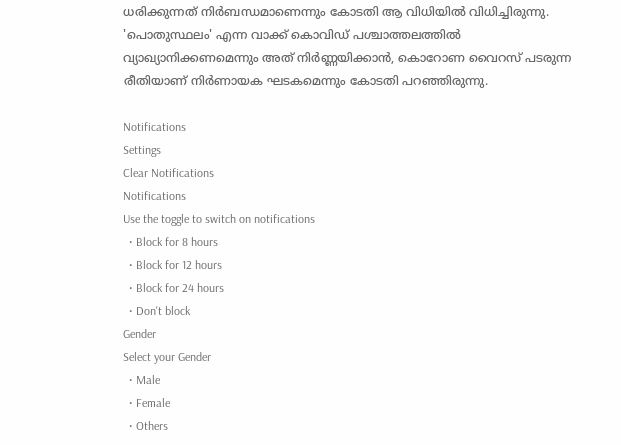ധരിക്കുന്നത് നിര്‍ബന്ധമാണെന്നും കോടതി ആ വിധിയില്‍ വിധിച്ചിരുന്നു. 'പൊതുസ്ഥലം' എന്ന വാക്ക് കൊവിഡ് പശ്ചാത്തലത്തില്‍ വ്യാഖ്യാനിക്കണമെന്നും അത് നിര്‍ണ്ണയിക്കാന്‍, കൊറോണ വൈറസ് പടരുന്ന രീതിയാണ് നിര്‍ണായക ഘടകമെന്നും കോടതി പറഞ്ഞിരുന്നു.

Notifications
Settings
Clear Notifications
Notifications
Use the toggle to switch on notifications
  • Block for 8 hours
  • Block for 12 hours
  • Block for 24 hours
  • Don't block
Gender
Select your Gender
  • Male
  • Female
  • Others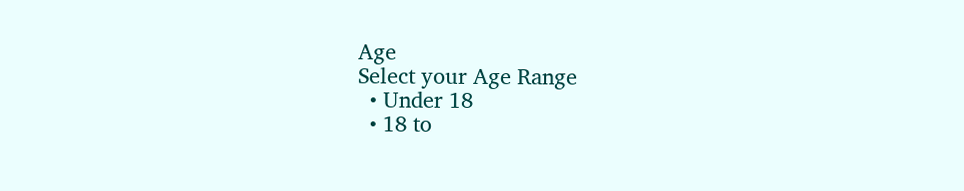Age
Select your Age Range
  • Under 18
  • 18 to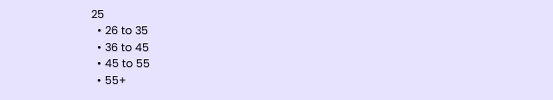25
  • 26 to 35
  • 36 to 45
  • 45 to 55
  • 55+